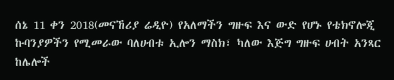ሰኔ 11 ቀን 2018(መናኸሪያ ሬዲዮ) የአለማችን ግዙፍ እና ውድ የሆኑ የቴክኖሎጂ ኩባንያዎችን የሚመራው ባለሀብቱ ኢሎን ማስክ፣ ካለው እጅግ ግዙፍ ሀብት አንጻር ከሌሎች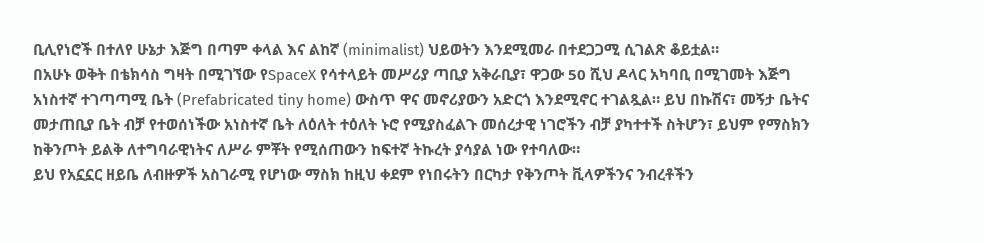ቢሊየነሮች በተለየ ሁኔታ እጅግ በጣም ቀላል እና ልከኛ (minimalist) ህይወትን እንደሚመራ በተደጋጋሚ ሲገልጽ ቆይቷል።
በአሁኑ ወቅት በቴክሳስ ግዛት በሚገኘው የSpaceX የሳተላይት መሥሪያ ጣቢያ አቅራቢያ፣ ዋጋው 50 ሺህ ዶላር አካባቢ በሚገመት እጅግ አነስተኛ ተገጣጣሚ ቤት (Prefabricated tiny home) ውስጥ ዋና መኖሪያውን አድርጎ እንደሚኖር ተገልጿል። ይህ በኩሽና፣ መኝታ ቤትና መታጠቢያ ቤት ብቻ የተወሰነችው አነስተኛ ቤት ለዕለት ተዕለት ኑሮ የሚያስፈልጉ መሰረታዊ ነገሮችን ብቻ ያካተተች ስትሆን፣ ይህም የማስክን ከቅንጦት ይልቅ ለተግባራዊነትና ለሥራ ምቾት የሚሰጠውን ከፍተኛ ትኩረት ያሳያል ነው የተባለው።
ይህ የአኗኗር ዘይቤ ለብዙዎች አስገራሚ የሆነው ማስክ ከዚህ ቀደም የነበሩትን በርካታ የቅንጦት ቪላዎችንና ንብረቶችን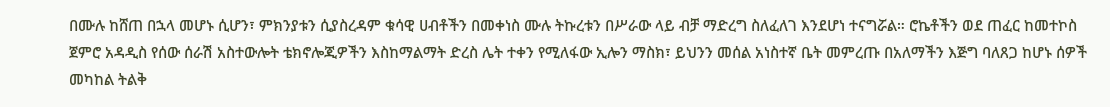በሙሉ ከሸጠ በኋላ መሆኑ ሲሆን፣ ምክንያቱን ሲያስረዳም ቁሳዊ ሀብቶችን በመቀነስ ሙሉ ትኩረቱን በሥራው ላይ ብቻ ማድረግ ስለፈለገ እንደሆነ ተናግሯል። ሮኬቶችን ወደ ጠፈር ከመተኮስ ጀምሮ አዳዲስ የሰው ሰራሽ አስተውሎት ቴክኖሎጂዎችን እስከማልማት ድረስ ሌት ተቀን የሚለፋው ኢሎን ማስክ፣ ይህንን መሰል አነስተኛ ቤት መምረጡ በአለማችን እጅግ ባለጸጋ ከሆኑ ሰዎች መካከል ትልቅ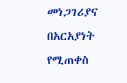መነጋገሪያና በአርአያነት የሚጠቀስ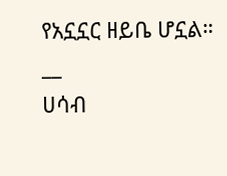የአኗኗር ዘይቤ ሆኗል።
__
ሀሳብ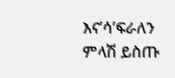እና’ሳ’ፍራለን
ምላሽ ይስጡ